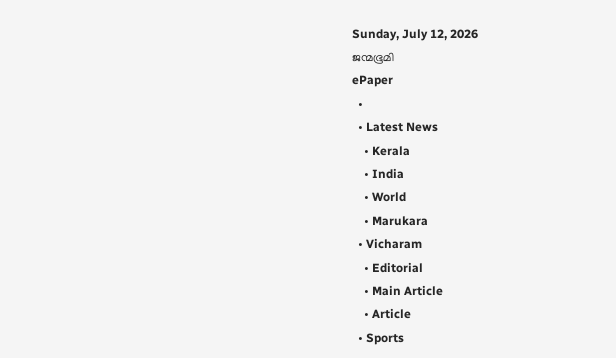Sunday, July 12, 2026
ജന്മഭൂമി
ePaper
  •
  • Latest News
    • Kerala
    • India
    • World
    • Marukara
  • Vicharam
    • Editorial
    • Main Article
    • Article
  • Sports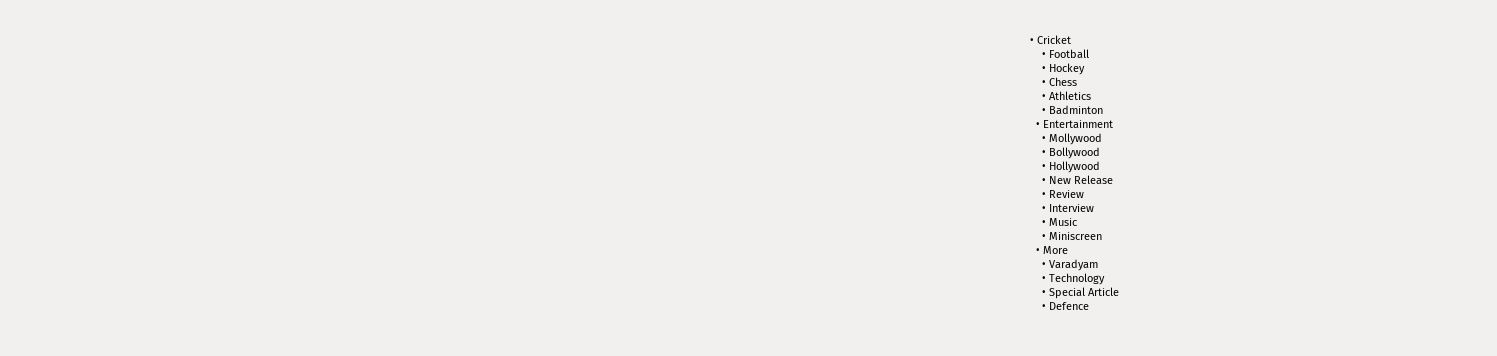• Cricket
    • Football
    • Hockey
    • Chess
    • Athletics
    • Badminton
  • Entertainment
    • Mollywood
    • Bollywood
    • Hollywood
    • New Release
    • Review
    • Interview
    • Music
    • Miniscreen
  • More
    • Varadyam
    • Technology
    • Special Article
    • Defence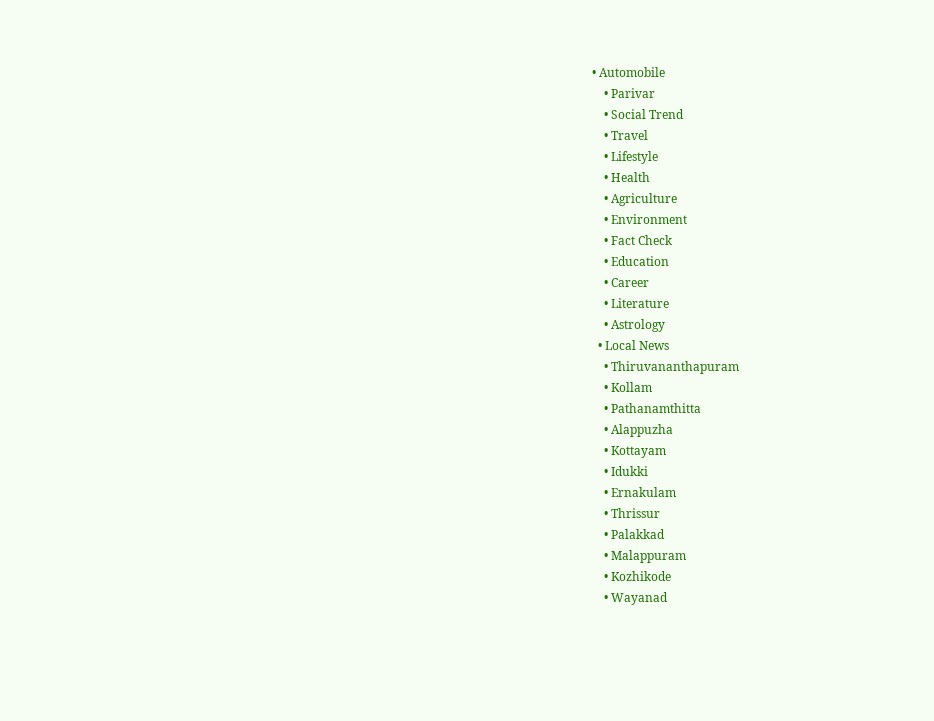• Automobile
    • Parivar
    • Social Trend
    • Travel
    • Lifestyle
    • Health
    • Agriculture
    • Environment
    • Fact Check
    • Education
    • Career
    • Literature
    • Astrology
  • Local News
    • Thiruvananthapuram
    • Kollam
    • Pathanamthitta
    • Alappuzha
    • Kottayam
    • Idukki
    • Ernakulam
    • Thrissur
    • Palakkad
    • Malappuram
    • Kozhikode
    • Wayanad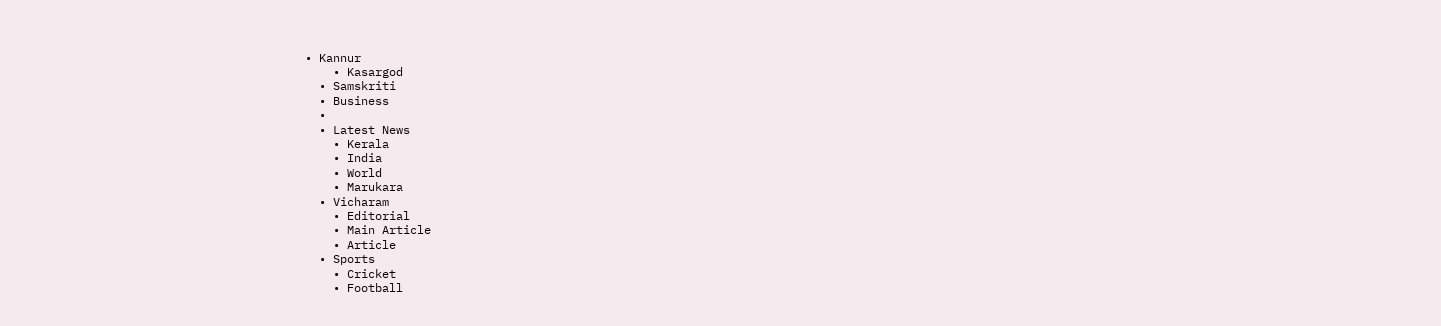• Kannur
    • Kasargod
  • Samskriti
  • Business
  •
  • Latest News
    • Kerala
    • India
    • World
    • Marukara
  • Vicharam
    • Editorial
    • Main Article
    • Article
  • Sports
    • Cricket
    • Football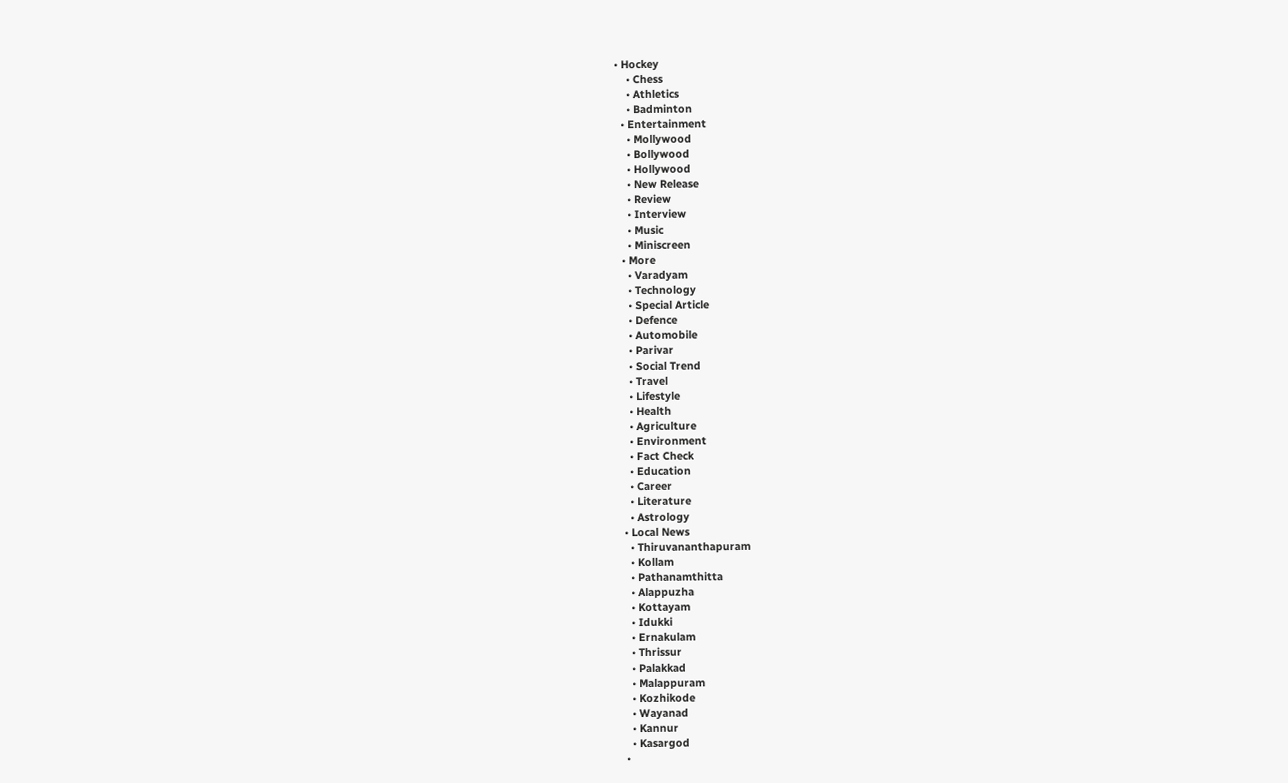• Hockey
    • Chess
    • Athletics
    • Badminton
  • Entertainment
    • Mollywood
    • Bollywood
    • Hollywood
    • New Release
    • Review
    • Interview
    • Music
    • Miniscreen
  • More
    • Varadyam
    • Technology
    • Special Article
    • Defence
    • Automobile
    • Parivar
    • Social Trend
    • Travel
    • Lifestyle
    • Health
    • Agriculture
    • Environment
    • Fact Check
    • Education
    • Career
    • Literature
    • Astrology
  • Local News
    • Thiruvananthapuram
    • Kollam
    • Pathanamthitta
    • Alappuzha
    • Kottayam
    • Idukki
    • Ernakulam
    • Thrissur
    • Palakkad
    • Malappuram
    • Kozhikode
    • Wayanad
    • Kannur
    • Kasargod
  •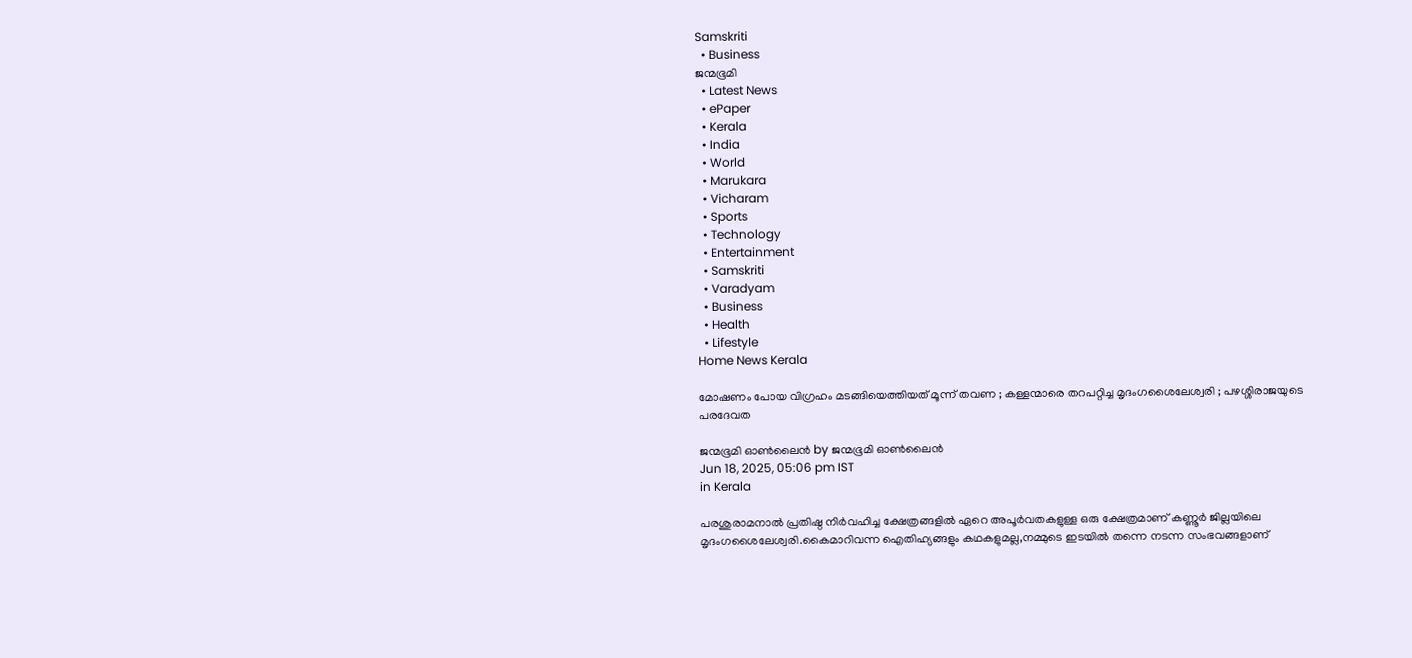Samskriti
  • Business
ജന്മഭൂമി
  • Latest News
  • ePaper
  • Kerala
  • India
  • World
  • Marukara
  • Vicharam
  • Sports
  • Technology
  • Entertainment
  • Samskriti
  • Varadyam
  • Business
  • Health
  • Lifestyle
Home News Kerala

മോഷണം പോയ വിഗ്രഹം മടങ്ങിയെത്തിയത് മൂന്ന് തവണ ; കള്ളന്മാരെ തറപറ്റിച്ച മൃദംഗശൈലേശ്വരി ; പഴശ്ശിരാജയുടെ പരദേവത

ജന്മഭൂമി ഓണ്‍ലൈന്‍ by ജന്മഭൂമി ഓണ്‍ലൈന്‍
Jun 18, 2025, 05:06 pm IST
in Kerala

പരശുരാമനാൽ പ്രതിഷ്ഠ നിർവഹി‌ച്ച ക്ഷേത്രങ്ങളിൽ ഏറെ അപൂർവതകളുള്ള ഒരു ക്ഷേത്രമാണ് കണ്ണൂർ ജില്ലയിലെ മൃദംഗശൈലേശ്വരി.കൈമാറിവന്ന ഐതിഹ്യങ്ങളും കഥകളുമല്ല,നമ്മുടെ ഇടയില്‍ തന്നെ നടന്ന സംഭവങ്ങളാണ്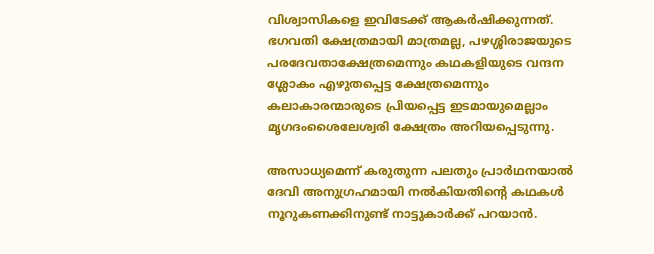വിശ്വാസികളെ ഇവിടേക്ക് ആകര്‍ഷിക്കുന്നത്. ഭഗവതി ക്ഷേത്രമായി മാത്രമല്ല, പഴശ്ശിരാജയുടെ പരദേവതാക്ഷേത്രമെന്നും കഥകളിയുടെ വന്ദന ശ്ലോകം എഴുതപ്പെട്ട ക്ഷേത്രമെന്നും കലാകാരന്മാരുടെ പ്രിയപ്പെട്ട ഇടമായുമെല്ലാം മൃഗദംശൈലേശ്വരി ക്ഷേത്രം അറിയപ്പെടുന്നു.

അസാധ്യമെന്ന് കരുതുന്ന പലതും പ്രാർഥനയാൽ ദേവി അനുഗ്രഹമായി നൽകിയതിന്റെ കഥകൾ നൂറുകണക്കിനുണ്ട് നാട്ടുകാർക്ക് പറയാൻ.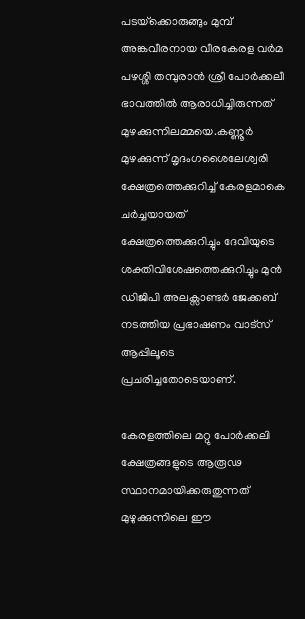പടയ്‌ക്കൊരുങ്ങും മുമ്പ് അങ്കവീരനായ വീരകേരള വർമ പഴശ്ശി തമ്പുരാൻ ശ്രീ പോർക്കലീ ഭാവത്തിൽ ആരാധിച്ചിരുന്നത് മുഴക്കുന്നിലമ്മയെ.കണ്ണൂർ മുഴക്കുന്ന് മൃദംഗശൈലേശ്വരി ക്ഷേത്രത്തെക്കുറിച്ച് കേരളമാകെ ചർച്ചയായത് ക്ഷേത്രത്തെക്കുറിച്ചും ദേവിയുടെ ശക്തിവിശേഷത്തെക്കുറിച്ചും മുൻ ഡിജിപി അലക്സാണ്ടർ ജേക്കബ് നടത്തിയ പ്രഭാഷണം വാട്സ് ആപ്പിലൂടെ പ്രചരിച്ചതോടെയാണ്.

കേരളത്തിലെ മറ്റു പോർക്കലി ക്ഷേത്രങ്ങളുടെ ആരൂഢ സ്ഥാനമായിക്കരുതുന്നത് മുഴുക്കുന്നിലെ ഈ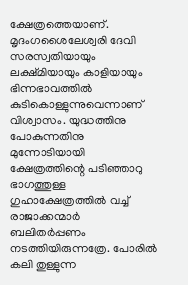ക്ഷേത്രത്തെയാണ്. മൃദംഗശൈലേശ്വരി ദേവി സരസ്വതിയായും ലക്ഷ്മിയായും കാളിയായും ഭിന്നഭാവത്തിൽ കുടികൊള്ളുന്നുവെന്നാണ് വിശ്വാസം. യുദ്ധത്തിനു പോകുന്നതിനു മുന്നോടിയായി ക്ഷേത്രത്തിന്റെ പടിഞ്ഞാറു ഭാഗത്തുള്ള ഗുഹാക്ഷേത്രത്തിൽ വച്ച് രാജാക്കന്മാർ ബലിതർപ്പണം നടത്തിയിരുന്നത്രേ. പോരിൽ കലി തുള്ളുന്ന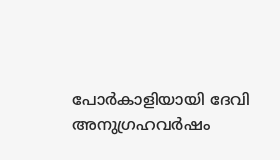പോർകാളിയായി ദേവി അനുഗ്രഹവർഷം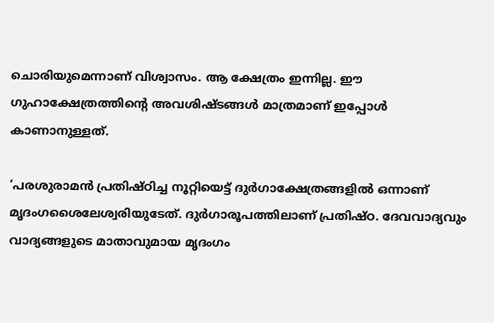ചൊരിയുമെന്നാണ് വിശ്വാസം. ആ ക്ഷേത്രം ഇന്നില്ല. ഈ ഗുഹാക്ഷേത്രത്തിന്റെ അവശിഷ്ടങ്ങൾ മാത്രമാണ് ഇപ്പോൾ കാണാനുള്ളത്.

‘പരശുരാമൻ പ്രതിഷ്ഠിച്ച നൂറ്റിയെട്ട് ദുർഗാക്ഷേത്രങ്ങളിൽ ഒന്നാണ് മൃദംഗശൈലേശ്വരിയുടേത്. ദുർഗാരൂപത്തിലാണ് പ്രതിഷ്ഠ. ദേവവാദ്യവും വാദ്യങ്ങളുടെ മാതാവുമായ മൃദംഗം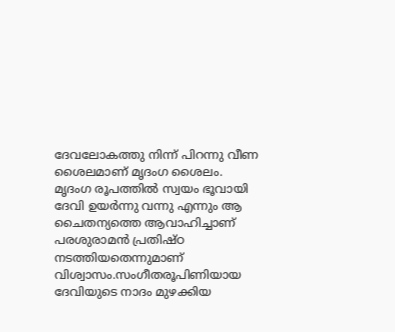ദേവലോകത്തു നിന്ന് പിറന്നു വീണ ശൈലമാണ് മൃദംഗ ശൈലം. മൃദംഗ രൂപത്തിൽ സ്വയം ഭൂവായി ദേവി ഉയർന്നു വന്നു എന്നും ആ ചൈതന്യത്തെ ആവാഹിച്ചാണ് പരശുരാമൻ പ്രതിഷ്ഠ നടത്തിയതെന്നുമാണ് വിശ്വാസം.സംഗീതരൂപിണിയായ ദേവിയുടെ നാദം മുഴക്കിയ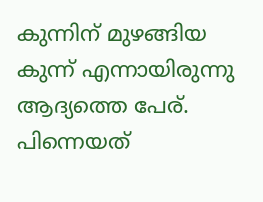കുന്നിന് മുഴങ്ങിയ കുന്ന് എന്നായിരുന്നു ആദ്യത്തെ പേര്. പിന്നെയത്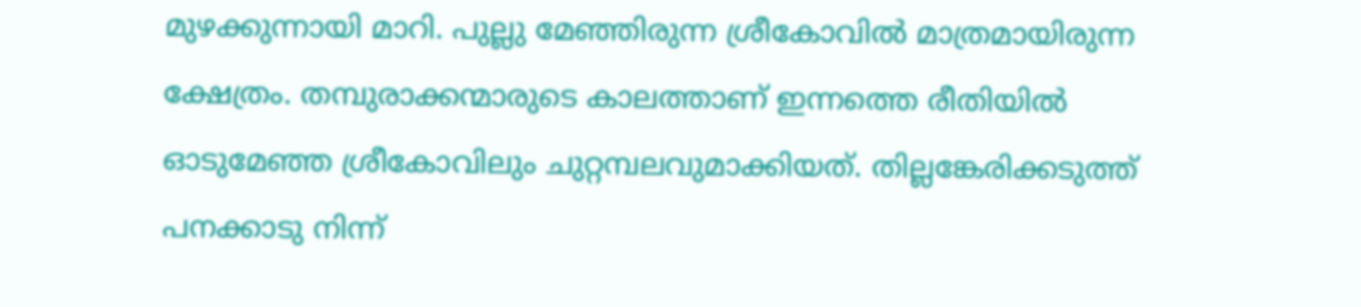മുഴക്കുന്നായി മാറി. പുല്ലു മേഞ്ഞിരുന്ന ശ്രീകോവിൽ മാത്രമായിരുന്ന ക്ഷേത്രം. തമ്പുരാക്കന്മാരുടെ കാലത്താണ് ഇന്നത്തെ രീതിയിൽ ഓടുമേഞ്ഞ ശ്രീകോവിലും ചുറ്റമ്പലവുമാക്കിയത്. തില്ലങ്കേരിക്കടുത്ത് പനക്കാടു നിന്ന്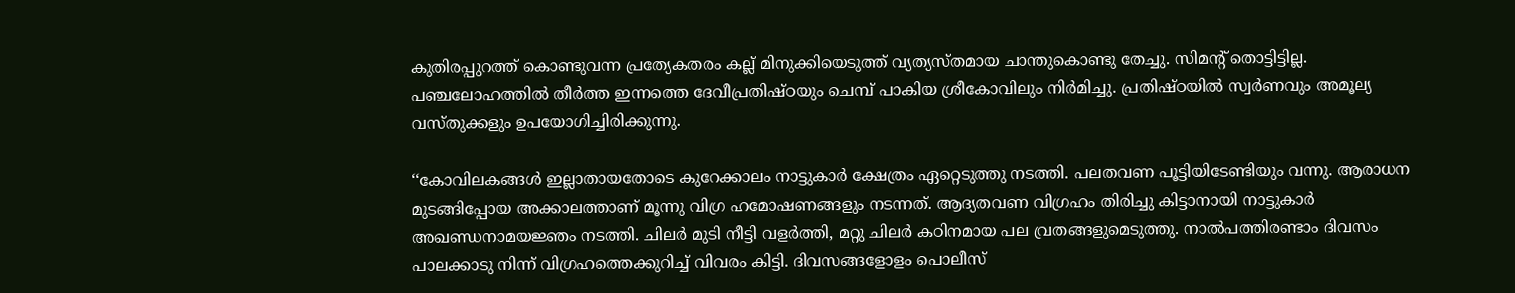കുതിരപ്പുറത്ത് കൊണ്ടുവന്ന പ്രത്യേകതരം കല്ല് മിനുക്കിയെടുത്ത് വ്യത്യസ്തമായ ചാന്തുകൊണ്ടു തേച്ചു. സിമന്റ് തൊട്ടിട്ടില്ല. പഞ്ചലോഹത്തിൽ തീർത്ത ഇന്നത്തെ ദേവീപ്രതിഷ്ഠയും ചെമ്പ് പാകിയ ശ്രീകോവിലും നിർമിച്ചു. പ്രതിഷ്ഠയിൽ സ്വർണവും അമൂല്യ വസ്തുക്കളും ഉപയോഗിച്ചിരിക്കുന്നു.

‘‘കോവിലകങ്ങൾ ഇല്ലാതായതോടെ കുറേക്കാലം നാട്ടുകാർ ക്ഷേത്രം ഏറ്റെടുത്തു നടത്തി. പലതവണ പൂട്ടിയിടേണ്ടിയും വന്നു. ആരാധന മുടങ്ങിപ്പോയ അക്കാലത്താണ് മൂന്നു വിഗ്ര ഹമോഷണങ്ങളും നടന്നത്. ആദ്യതവണ വിഗ്രഹം തിരിച്ചു കിട്ടാനായി നാട്ടുകാർ അഖണ്ഡനാമയജ്ഞം നടത്തി. ചിലർ മുടി നീട്ടി വളർത്തി, മറ്റു ചിലർ കഠിനമായ പല വ്രതങ്ങളുമെടുത്തു. നാൽപത്തിരണ്ടാം ദിവസം പാലക്കാടു നിന്ന് വിഗ്രഹത്തെക്കുറിച്ച് വിവരം കിട്ടി. ദിവസങ്ങളോളം പൊലീസ്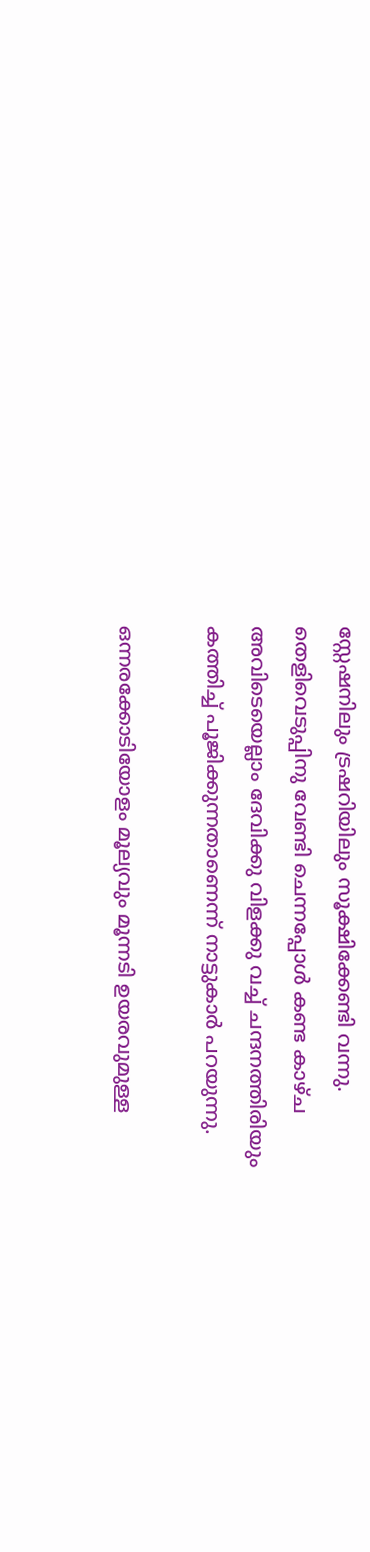സ്റ്റേഷനിലും ട്രഷറിയിലും സൂക്ഷിക്കേണ്ടി വന്നു. തെളിവെടുപ്പിനു വേണ്ടി ചെന്നപ്പോൾ കണ്ട കാഴ്ച അവിടെയെല്ലാം ദേവിക്കു വിളക്കു വച്ച് ചന്ദനത്തിരിയും കത്തിച്ച് പൂജിക്കുന്നതാണെന്ന് നാട്ടുകാർ പറയുന്നു.

ഒന്നരക്കോടിയോളം മൂല്യവും മൂന്നടി ഉയരവുമുള്ള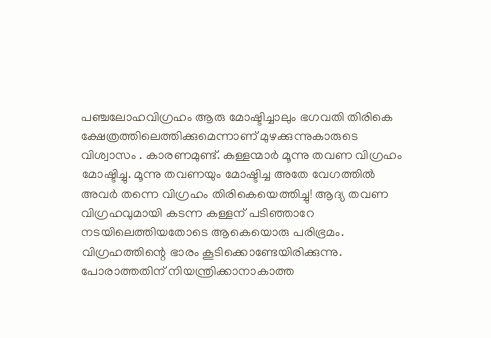പഞ്ചലോഹവിഗ്രഹം ആരു മോഷ്ടിച്ചാലും ഭഗവതി തിരികെ ക്ഷേത്രത്തിലെത്തിക്കുമെന്നാണ് മുഴക്കുന്നുകാരുടെ വിശ്വാസം . കാരണമുണ്ട്. കള്ളന്മാർ മൂന്നു തവണ വിഗ്രഹം മോഷ്ടിച്ചു. മൂന്നു തവണയും മോഷ്ടിച്ച അതേ വേഗത്തിൽ അവർ തന്നെ വിഗ്രഹം തിരികെയെത്തിച്ചു! ആദ്യ തവണ വിഗ്രഹവുമായി കടന്ന കള്ളന് പടിഞ്ഞാറേ നടയിലെത്തിയതോടെ ആകെയൊരു പരിഭ്രമം. വിഗ്രഹത്തിന്റെ ഭാരം കൂടിക്കൊണ്ടേയിരിക്കുന്നു. പോരാത്തതിന് നിയന്ത്രിക്കാനാകാത്ത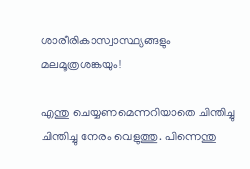ശാരീരികാസ്വാസ്ഥ്യങ്ങളും മലമൂത്രശങ്കയും!

എന്തു ചെയ്യണമെന്നറിയാതെ ചിന്തിച്ചു ചിന്തിച്ചു നേരം വെളുത്തു. പിന്നെന്തു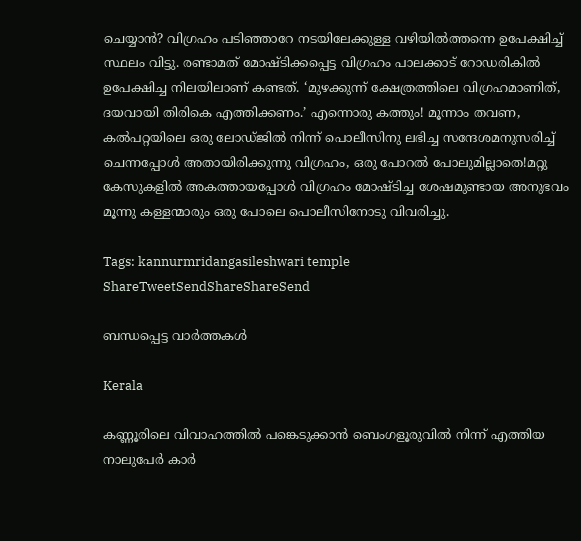ചെയ്യാൻ? വിഗ്രഹം പടി‍ഞ്ഞാറേ നടയിലേക്കുള്ള വഴിയിൽത്തന്നെ ഉപേക്ഷിച്ച് സ്ഥലം വിട്ടു. രണ്ടാമത് മോഷ്ടിക്കപ്പെട്ട വിഗ്രഹം പാലക്കാട് റോഡരികിൽ ഉപേക്ഷിച്ച നിലയിലാണ് കണ്ടത്. ‘മുഴക്കുന്ന് ക്ഷേത്രത്തിലെ വിഗ്രഹമാണിത്, ദയവായി തിരികെ എത്തിക്കണം.’ എന്നൊരു കത്തും! മൂന്നാം തവണ, കൽപറ്റയിലെ ഒരു ലോഡ്ജിൽ നിന്ന് പൊലീസിനു ലഭിച്ച സന്ദേശമനുസരിച്ച് ചെന്നപ്പോൾ അതായിരിക്കുന്നു വിഗ്രഹം, ഒരു പോറൽ പോലുമില്ലാതെ!മറ്റു കേസുകളിൽ അകത്തായപ്പോൾ വിഗ്രഹം മോഷ്ടിച്ച ശേഷമുണ്ടായ അനുഭവം മൂന്നു കള്ളന്മാരും ഒരു പോലെ പൊലീസിനോടു വിവരിച്ചു.

Tags: kannurmridangasileshwari temple
ShareTweetSendShareShareSend

ബന്ധപ്പെട്ട വാര്‍ത്തകള്‍

Kerala

കണ്ണൂരിലെ വിവാഹത്തിൽ പങ്കെടുക്കാൻ ബെംഗളൂരുവിൽ നിന്ന് എത്തിയ നാലുപേർ കാർ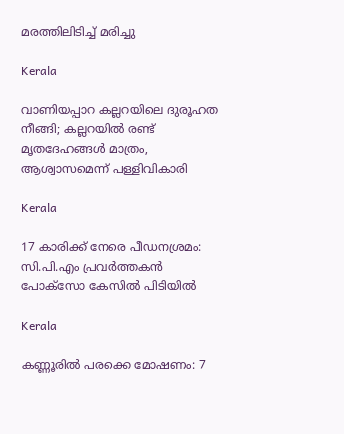മരത്തിലിടിച്ച് മരിച്ചു

Kerala

വാണിയപ്പാറ കല്ലറയിലെ ദുരൂഹത നീങ്ങി; കല്ലറയിൽ രണ്ട് മൃത‌ദേഹങ്ങൾ മാത്രം, ആശ്വാസമെന്ന് പള്ളിവികാരി

Kerala

17 കാരിക്ക് നേരെ പീഡനശ്രമം: സി.പി.എം പ്രവർത്തകൻ പോക്സോ കേസിൽ പിടിയിൽ

Kerala

കണ്ണൂരിൽ പരക്കെ മോഷണം: 7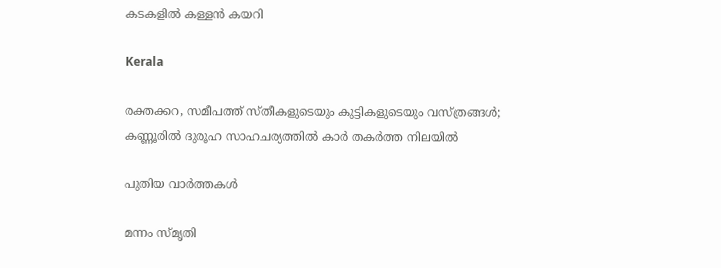കടകളിൽ കള്ളൻ കയറി

Kerala

രക്തക്കറ, സമീപത്ത് സ്തീകളുടെയും കുട്ടികളുടെയും വസ്ത്രങ്ങൾ; കണ്ണൂരിൽ ദുരൂഹ സാഹചര്യത്തിൽ കാർ തകർത്ത നിലയിൽ

പുതിയ വാര്‍ത്തകള്‍

മന്നം സ്മൃതി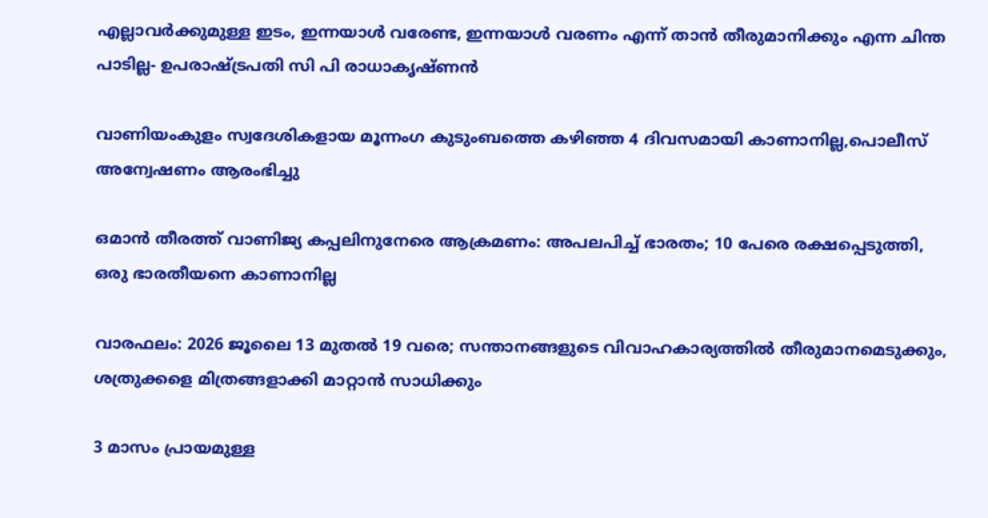എല്ലാവര്‍ക്കുമുള്ള ഇടം, ഇന്നയാള്‍ വരേണ്ട, ഇന്നയാള്‍ വരണം എന്ന് താന്‍ തീരുമാനിക്കും എന്ന ചിന്ത പാടില്ല- ഉപരാഷ്‌ട്രപതി സി പി രാധാകൃഷ്ണന്‍

വാണിയംകുളം സ്വദേശികളായ മൂന്നംഗ കുടുംബത്തെ കഴിഞ്ഞ 4 ദിവസമായി കാണാനില്ല,പൊലീസ് അന്വേഷണം ആരംഭിച്ചു

ഒമാൻ തീരത്ത് വാണിജ്യ കപ്പലിനുനേരെ ആക്രമണം: അപലപിച്ച് ഭാരതം; 10 പേരെ രക്ഷപ്പെടുത്തി, ഒരു ഭാരതീയനെ കാണാനില്ല

വാരഫലം: 2026 ജൂലൈ 13 മുതല്‍ 19 വരെ; സന്താനങ്ങളുടെ വിവാഹകാര്യത്തില്‍ തീരുമാനമെടുക്കും, ശത്രുക്കളെ മിത്രങ്ങളാക്കി മാറ്റാന്‍ സാധിക്കും

3 മാസം പ്രായമുള്ള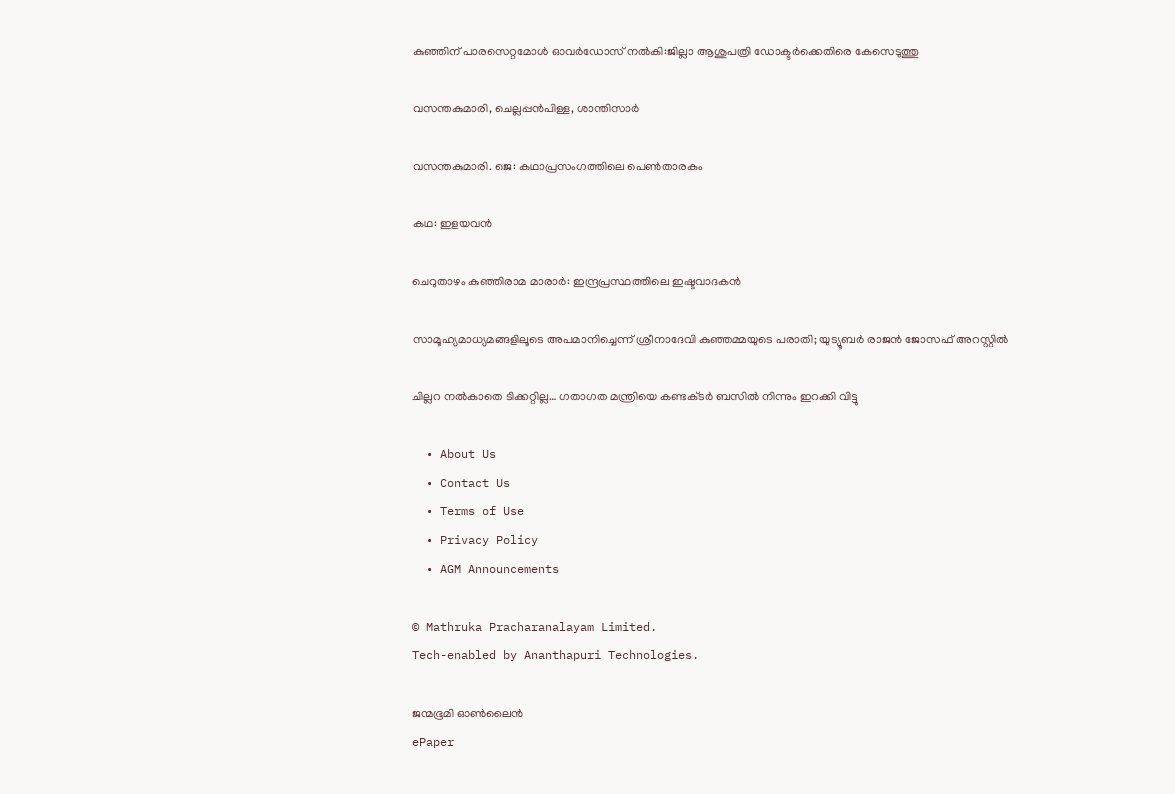കുഞ്ഞിന് പാരസെറ്റമോള്‍ ഓവര്‍ഡോസ് നല്‍കി:ജില്ലാ ആശുപത്രി ഡോക്ടര്‍ക്കെതിരെ കേസെടുത്തു

വസന്തകുമാരി, ചെല്ലപ്പന്‍പിള്ള, ശാന്തിസാര്‍

വസന്തകുമാരി. ജെ: കഥാപ്രസംഗത്തിലെ പെണ്‍താരകം

കഥ: ഇളയവന്‍

ചെറുതാഴം കുഞ്ഞിരാമ മാരാര്‍: ഇന്ദ്രപ്രസ്ഥത്തിലെ ഇഷ്ടവാദകന്‍

സാമൂഹ്യമാധ്യമങ്ങളിലൂടെ അപമാനിച്ചെന്ന് ശ്രീനാദേവി കുഞ്ഞമ്മയുടെ പരാതി; യുട്യൂബർ രാജൻ ജോസഫ് അറസ്റ്റിൽ

ചില്ലറ നല്‍കാതെ ടിക്കറ്റില്ല… ഗതാഗത മന്ത്രിയെ കണ്ടക്‌ടർ ബസിൽ നിന്നും ഇറക്കി വിട്ടു

  • About Us
  • Contact Us
  • Terms of Use
  • Privacy Policy
  • AGM Announcements

© Mathruka Pracharanalayam Limited.
Tech-enabled by Ananthapuri Technologies.

ജന്മഭൂമി ഓണ്‍ലൈന്‍
ePaper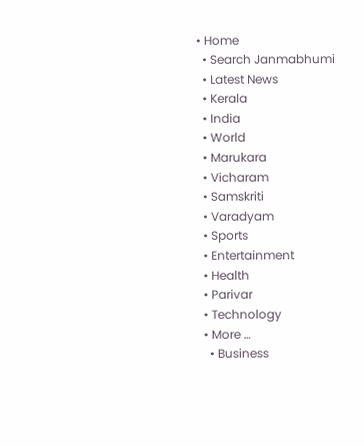• Home
  • Search Janmabhumi
  • Latest News
  • Kerala
  • India
  • World
  • Marukara
  • Vicharam
  • Samskriti
  • Varadyam
  • Sports
  • Entertainment
  • Health
  • Parivar
  • Technology
  • More …
    • Business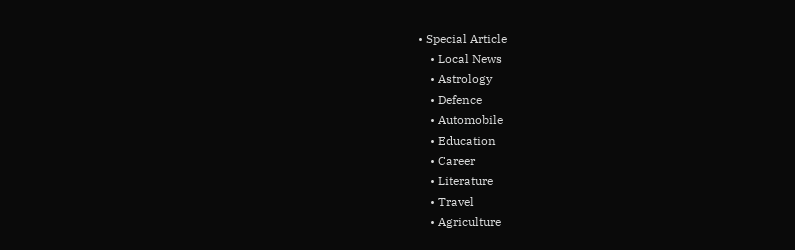• Special Article
    • Local News
    • Astrology
    • Defence
    • Automobile
    • Education
    • Career
    • Literature
    • Travel
    • Agriculture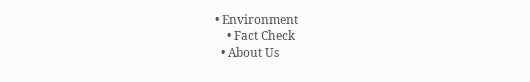• Environment
    • Fact Check
  • About Us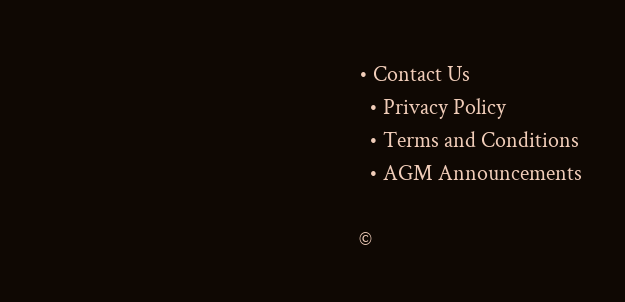• Contact Us
  • Privacy Policy
  • Terms and Conditions
  • AGM Announcements

©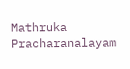Mathruka Pracharanalayam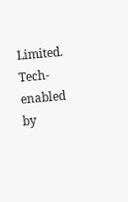Limited.
Tech-enabled by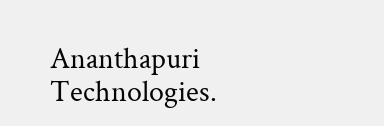Ananthapuri Technologies.